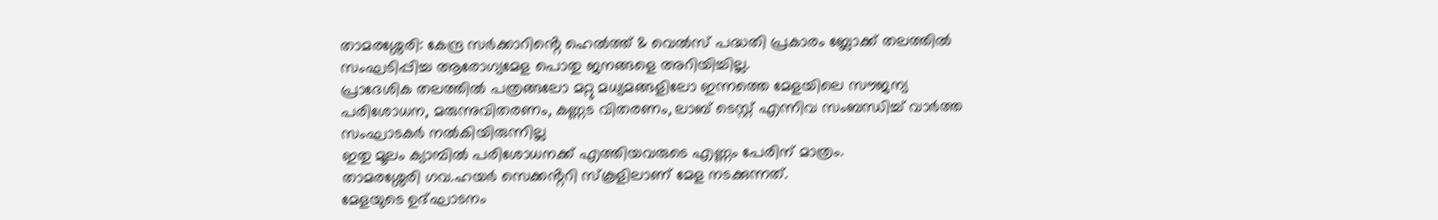താമരശ്ശേരി: കേന്ദ്ര സർക്കാറിൻ്റെ ഹെൽത്ത് & വെൽസ് പദ്ധതി പ്രകാരം ബ്ലോക്ക് തലത്തിൽ സംഘടിപ്പിച്ച ആരോഗ്യമേള പൊതു ജനങ്ങളെ അറിയിച്ചില്ല.
പ്രാദേശിക തലത്തിൽ പത്രങ്ങലോ മറ്റു മധ്യമങ്ങളിലോ ഇന്നത്തെ മേളയിലെ സൗജന്യ പരിശോധന, മരുന്നുവിതരണം, കണ്ണട വിതരണം, ലാബ് ടെസ്റ്റ് എന്നിവ സംബന്ധിച്ച് വാർത്ത സംഘാടകർ നൽകിയിരുന്നില്ല
ഇതു മൂലം ക്യാമ്പിൽ പരിശോധനക്ക് എത്തിയവരുടെ എണ്ണം പേരിന് മാത്രം.
താമരശ്ശേരി ഗവ.ഹയർ സെക്കൻ്ററി സ്കൂളിലാണ് മേള നടക്കുന്നത്.
മേളയുടെ ഉദ്ഘാടനം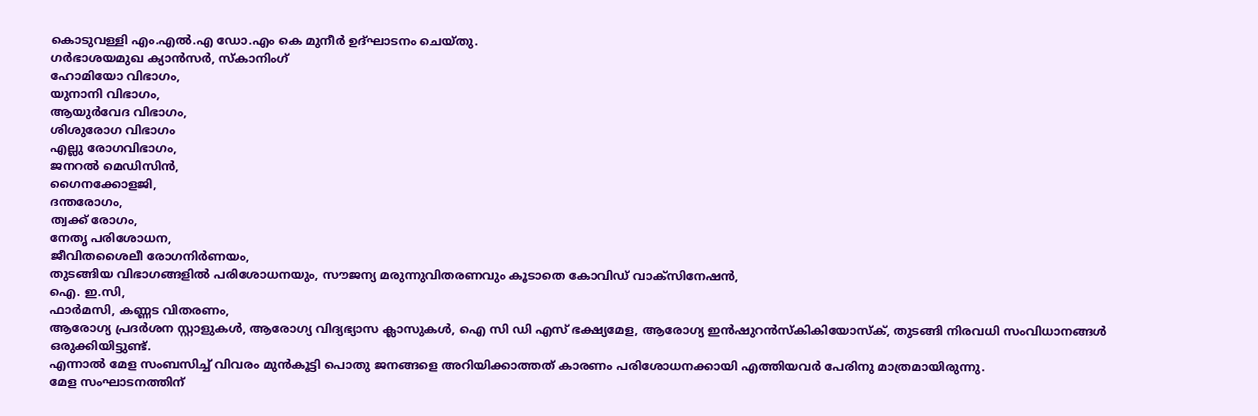കൊടുവള്ളി എം.എൽ.എ ഡോ.എം കെ മുനീർ ഉദ്ഘാടനം ചെയ്തു.
ഗർഭാശയമുഖ ക്യാൻസർ, സ്കാനിംഗ്
ഹോമിയോ വിഭാഗം,
യുനാനി വിഭാഗം,
ആയുർവേദ വിഭാഗം,
ശിശുരോഗ വിഭാഗം
എല്ലു രോഗവിഭാഗം,
ജനറൽ മെഡിസിൻ,
ഗൈനക്കോളജി,
ദന്തരോഗം,
ത്വക്ക് രോഗം,
നേതൃ പരിശോധന,
ജീവിതശൈലീ രോഗനിർണയം,
തുടങ്ങിയ വിഭാഗങ്ങളിൽ പരിശോധനയും, സൗജന്യ മരുന്നുവിതരണവും കൂടാതെ കോവിഡ് വാക്സിനേഷൻ,
ഐ. ഇ.സി,
ഫാർമസി, കണ്ണട വിതരണം,
ആരോഗ്യ പ്രദർശന സ്റ്റാളുകൾ, ആരോഗ്യ വിദ്യഭ്യാസ ക്ലാസുകൾ, ഐ സി ഡി എസ് ഭക്ഷ്യമേള, ആരോഗ്യ ഇൻഷുറൻസ്കികിയോസ്ക്, തുടങ്ങി നിരവധി സംവിധാനങ്ങൾ ഒരുക്കിയിട്ടുണ്ട്.
എന്നാൽ മേള സംബസിച്ച് വിവരം മുൻകൂട്ടി പൊതു ജനങ്ങളെ അറിയിക്കാത്തത് കാരണം പരിശോധനക്കായി എത്തിയവർ പേരിനു മാത്രമായിരുന്നു.
മേള സംഘാടനത്തിന്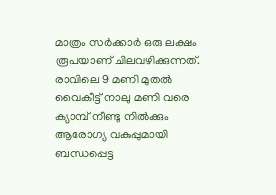മാത്രം സർക്കാർ ഒരു ലക്ഷം രൂപയാണ് ചിലവഴിക്കുന്നത്.
രാവിലെ 9 മണി മുതൽ വൈകീട്ട് നാലു മണി വരെ ക്യാമ്പ് നീണ്ടു നിൽക്കും
ആരോഗ്യ വകുപ്പുമായി ബന്ധപ്പെട്ട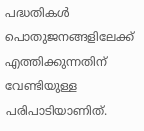പദ്ധതികൾ പൊതുജനങ്ങളിലേക്ക് എത്തിക്കുന്നതിന് വേണ്ടിയുള്ള പരിപാടിയാണിത്.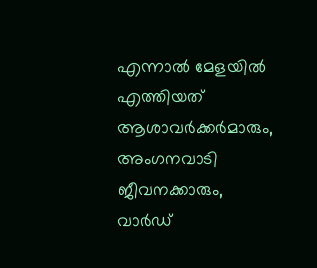എന്നാൽ മേളയിൽ എത്തിയത് ആശാവർക്കർമാരും, അംഗനവാടി ജീവനക്കാരും, വാർഡ്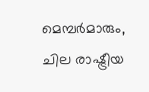മെമ്പർമാരും, ചില രാഷ്ട്രീയ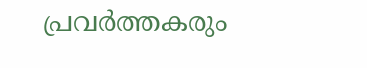പ്രവർത്തകരും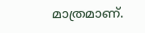മാത്രമാണ്.